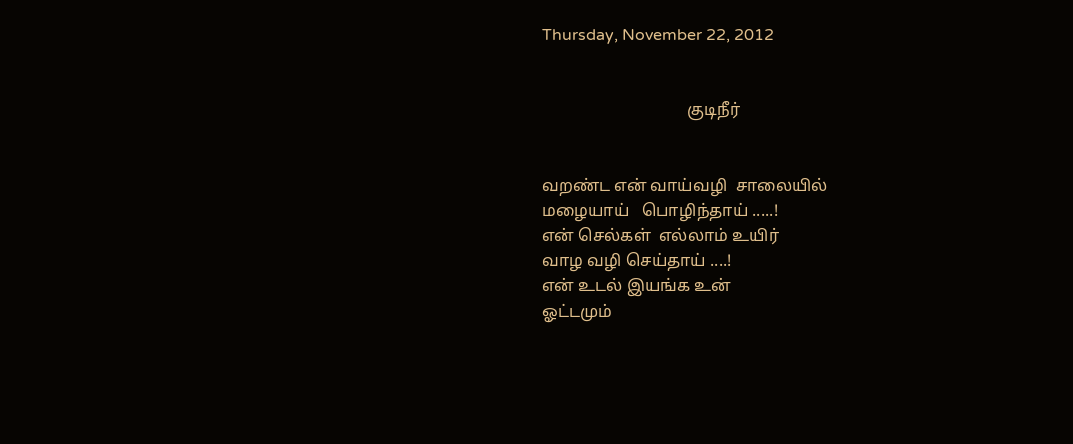Thursday, November 22, 2012


                                   குடிநீர்


வறண்ட என் வாய்வழி  சாலையில்
மழையாய்   பொழிந்தாய் .....!
என் செல்கள்  எல்லாம் உயிர்
வாழ வழி செய்தாய் ....!
என் உடல் இயங்க உன்
ஓட்டமும்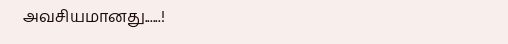அவசியமானது......!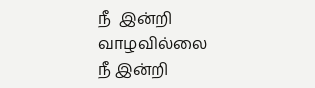நீ  இன்றி வாழவில்லை
நீ இன்றி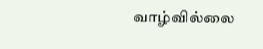வாழ்வில்லை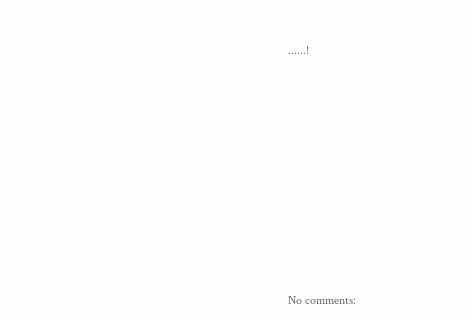......!










No comments: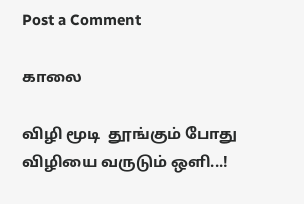Post a Comment

காலை

விழி மூடி  தூங்கும் போது  விழியை வருடும் ஒளி...!